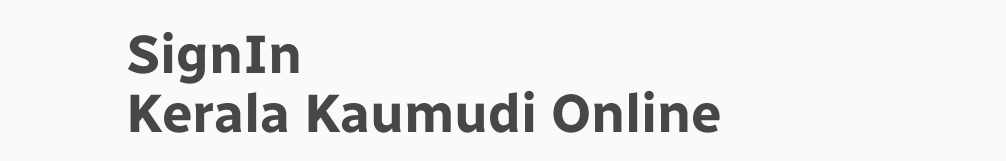SignIn
Kerala Kaumudi Online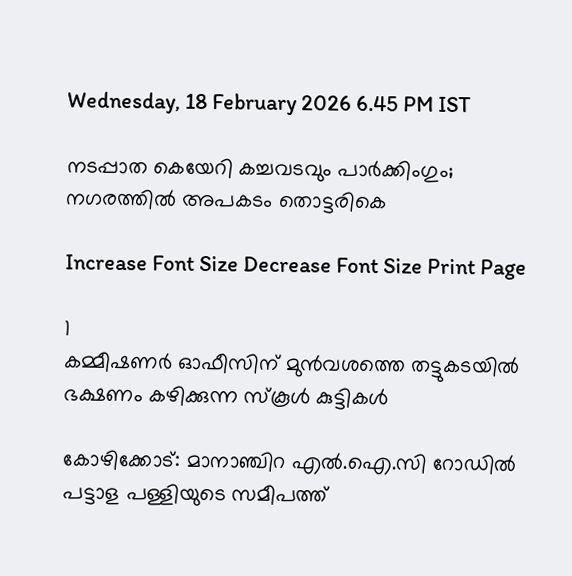Wednesday, 18 February 2026 6.45 PM IST

നടപ്പാത കെയേറി കച്ചവടവും പാർക്കിംഗും; നഗരത്തിൽ അപകടം തൊട്ടരികെ

Increase Font Size Decrease Font Size Print Page

1
കമ്മീഷണർ ഓഫീസിന് മുൻവശത്തെ തട്ടുകടയിൽ ഭക്ഷണം കഴിക്കുന്ന സ്കൂൾ കുട്ടികൾ

കോഴിക്കോട്: മാനാഞ്ചിറ എൽ.ഐ.സി റോഡിൽ പട്ടാള പള്ളിയുടെ സമീപത്ത്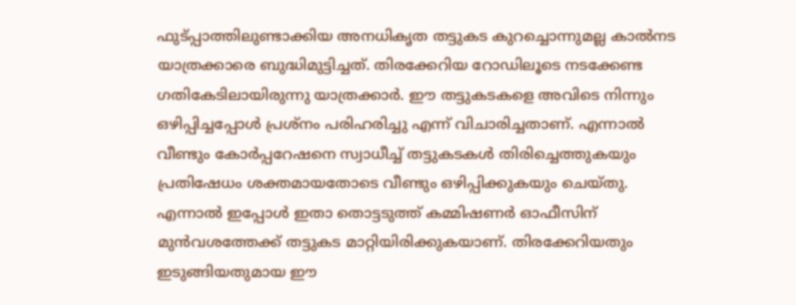ഫുട്പ്പാത്തിലുണ്ടാക്കിയ അനധികൃത തട്ടുകട കുറച്ചൊന്നുമല്ല കാൽനട യാത്രക്കാരെ ബുദ്ധിമുട്ടിച്ചത്. തിരക്കേറിയ റോഡിലൂടെ നടക്കേണ്ട ഗതികേടിലായിരുന്നു യാത്രക്കാർ. ഈ തട്ടുകടകളെ അവിടെ നിന്നും ഒഴിപ്പിച്ചപ്പോൾ പ്രശ്നം പരിഹരിച്ചു എന്ന് വിചാരിച്ചതാണ്. എന്നാൽ വീണ്ടും കോർപ്പറേഷനെ സ്വാധീച്ച് തട്ടുകടകൾ തിരിച്ചെത്തുകയും പ്രതിഷേധം ശക്തമായതോടെ വീണ്ടും ഒഴിപ്പിക്കുകയും ചെയ്തു. എന്നാൽ ഇപ്പോൾ ഇതാ തൊട്ടടുത്ത് കമ്മിഷണർ ഓഫീസിന് മുൻവശത്തേക്ക് തട്ടുകട മാറ്റിയിരിക്കുകയാണ്. തിരക്കേറിയതും ഇടുങ്ങിയതുമായ ഈ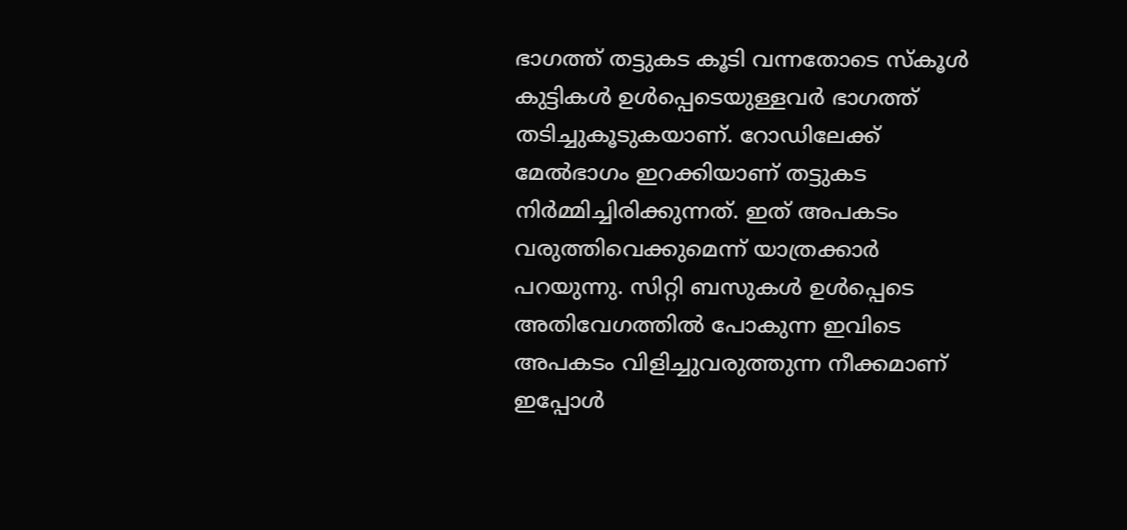ഭാഗത്ത് തട്ടുകട കൂടി വന്നതോടെ സ്കൂൾ കുട്ടികൾ ഉൾപ്പെടെയുള്ളവർ ഭാഗത്ത് തടിച്ചുകൂടുകയാണ്. റോഡിലേക്ക് മേൽഭാഗം ഇറക്കിയാണ് തട്ടുകട നിർമ്മിച്ചിരിക്കുന്നത്. ഇത് അപകടം വരുത്തിവെക്കുമെന്ന് യാത്രക്കാർ പറയുന്നു. സിറ്റി ബസുകൾ ഉൾപ്പെടെ അതിവേഗത്തിൽ പോകുന്ന ഇവിടെ അപകടം വിളിച്ചുവരുത്തുന്ന നീക്കമാണ് ഇപ്പോൾ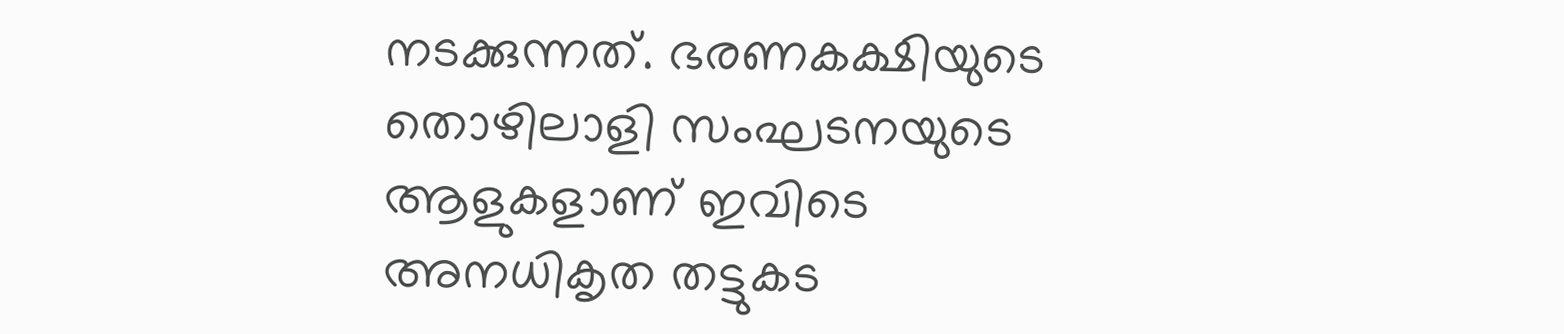നടക്കുന്നത്. ഭരണകക്ഷിയുടെ തൊഴിലാളി സംഘടനയുടെ ആളുകളാണ് ഇവിടെ അനധികൃത തട്ടുകട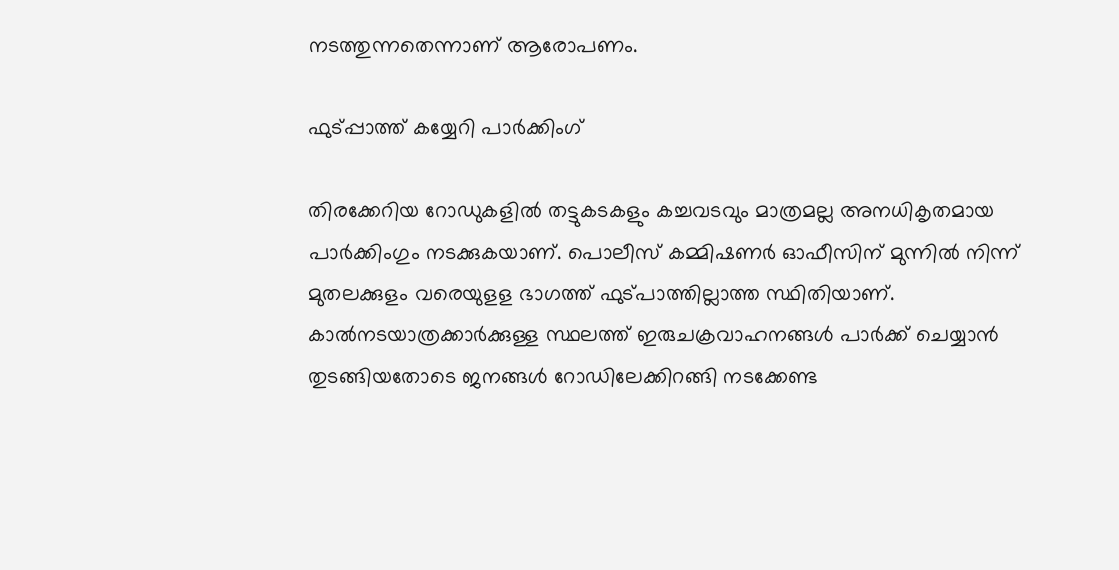നടത്തുന്നതെന്നാണ് ആരോപണം.

ഫുട്പ്പാത്ത് കയ്യേറി പാർക്കിംഗ്

തിരക്കേറിയ റോഡുകളിൽ തട്ടുകടകളും കച്ചവടവും മാത്രമല്ല അനധികൃതമായ പാർക്കിംഗും നടക്കുകയാണ്. പൊലീസ് കമ്മിഷണർ ഓഫീസിന് മുന്നിൽ നിന്ന് മുതലക്കുളം വരെയുളള ഭാഗത്ത് ഫുട്പാത്തില്ലാത്ത സ്ഥിതിയാണ്. കാൽനടയാത്രക്കാർക്കുള്ള സ്ഥലത്ത് ഇരുചക്രവാഹനങ്ങൾ പാർക്ക് ചെയ്യാൻ തുടങ്ങിയതോടെ ജനങ്ങൾ റോഡിലേക്കിറങ്ങി നടക്കേണ്ട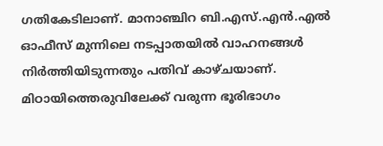ഗതികേടിലാണ്. മാനാഞ്ചിറ ബി.എസ്.എൻ.എൽ ഓഫീസ് മുന്നിലെ നടപ്പാതയിൽ വാഹനങ്ങൾ നിർത്തിയിടുന്നതും പതിവ് കാഴ്ചയാണ്. മിഠായിത്തെരുവിലേക്ക് വരുന്ന ഭൂരിഭാഗം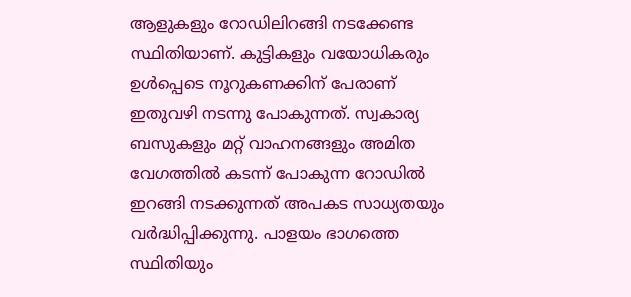ആളുകളും റോഡിലിറങ്ങി നടക്കേണ്ട സ്ഥിതിയാണ്. കുട്ടികളും വയോധികരും ഉൾപ്പെടെ നൂറുകണക്കിന് പേരാണ് ഇതുവഴി നടന്നു പോകുന്നത്. സ്വകാര്യ ബസുകളും മറ്റ് വാഹനങ്ങളും അമിത വേഗത്തിൽ കടന്ന് പോകുന്ന റോഡിൽ ഇറങ്ങി നടക്കുന്നത് അപകട സാധ്യതയും വർദ്ധിപ്പിക്കുന്നു. പാളയം ഭാഗത്തെ സ്ഥിതിയും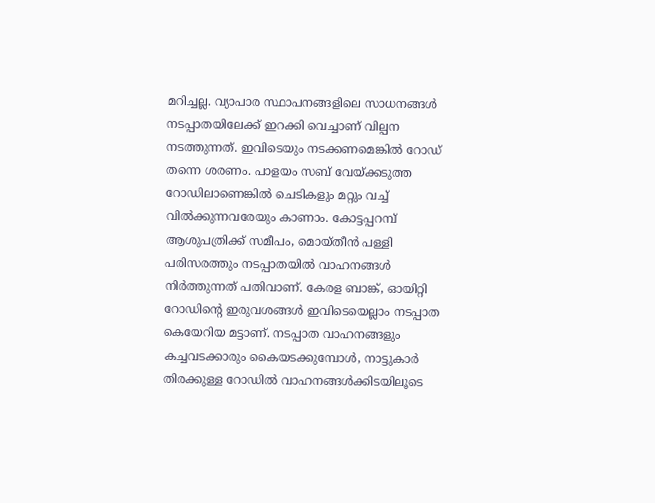മറിച്ചല്ല. വ്യാപാര സ്ഥാപനങ്ങളിലെ സാധനങ്ങൾ നടപ്പാതയിലേക്ക് ഇറക്കി വെച്ചാണ് വില്പന നടത്തുന്നത്. ഇവിടെയും നടക്കണമെങ്കിൽ റോഡ് തന്നെ ശരണം. പാളയം സബ് വേയ്ക്കടുത്ത റോഡിലാണെങ്കിൽ ചെടികളും മറ്റും വച്ച് വിൽക്കുന്നവരേയും കാണാം. കോട്ടപ്പറമ്പ് ആശുപത്രിക്ക് സമീപം, മൊയ്തീൻ പള്ളി പരിസരത്തും നടപ്പാതയിൽ വാഹനങ്ങൾ നിർത്തുന്നത് പതിവാണ്. കേരള ബാങ്ക്, ഓയിറ്റി റോഡിന്റെ ഇരുവശങ്ങൾ ഇവിടെയെല്ലാം നടപ്പാത കെയേറിയ മട്ടാണ്. നടപ്പാത വാഹനങ്ങളും കച്ചവടക്കാരും കൈയടക്കുമ്പോൾ, നാട്ടുകാർ തിരക്കുള്ള റോഡിൽ വാഹനങ്ങൾക്കിടയിലൂടെ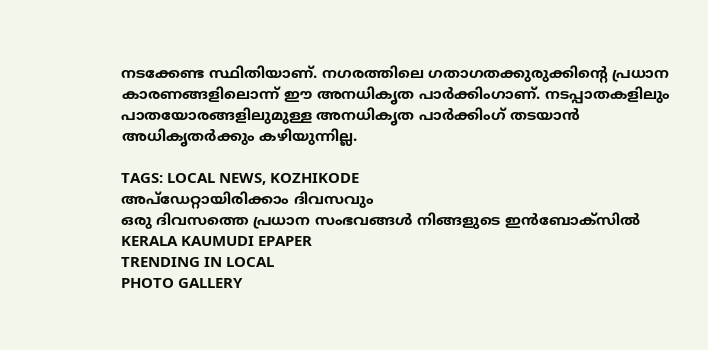നടക്കേണ്ട സ്ഥിതിയാണ്. നഗരത്തിലെ ഗതാഗതക്കുരുക്കിന്റെ പ്രധാന കാരണങ്ങളിലൊന്ന് ഈ അനധികൃത പാർക്കിംഗാണ്. നടപ്പാതകളിലും പാതയോരങ്ങളിലുമുള്ള അനധികൃത പാർക്കിംഗ് തടയാൻ അധികൃതർക്കും കഴിയുന്നില്ല.

TAGS: LOCAL NEWS, KOZHIKODE
അപ്ഡേറ്റായിരിക്കാം ദിവസവും
ഒരു ദിവസത്തെ പ്രധാന സംഭവങ്ങൾ നിങ്ങളുടെ ഇൻബോക്സിൽ
KERALA KAUMUDI EPAPER
TRENDING IN LOCAL
PHOTO GALLERY